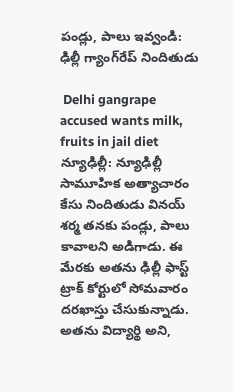పండ్లు, పాలు ఇవ్వండి: ఢిల్లీ గ్యాంగ్‌రేప్ నిందితుడు

 Delhi gangrape accused wants milk, fruits in jail diet
న్యూఢిల్లీ: న్యూఢిల్లీ సామూహిక అత్యాచారం కేసు నిందితుడు వినయ్ శర్మ తనకు పండ్లు, పాలు కావాలని అడిగాడు. ఈ మేరకు అతను ఢిల్లీ ఫాస్ట్ ట్రాక్ కోర్టులో సోమవారం దరఖాస్తు చేసుకున్నాడు. అతను విద్యార్థి అని,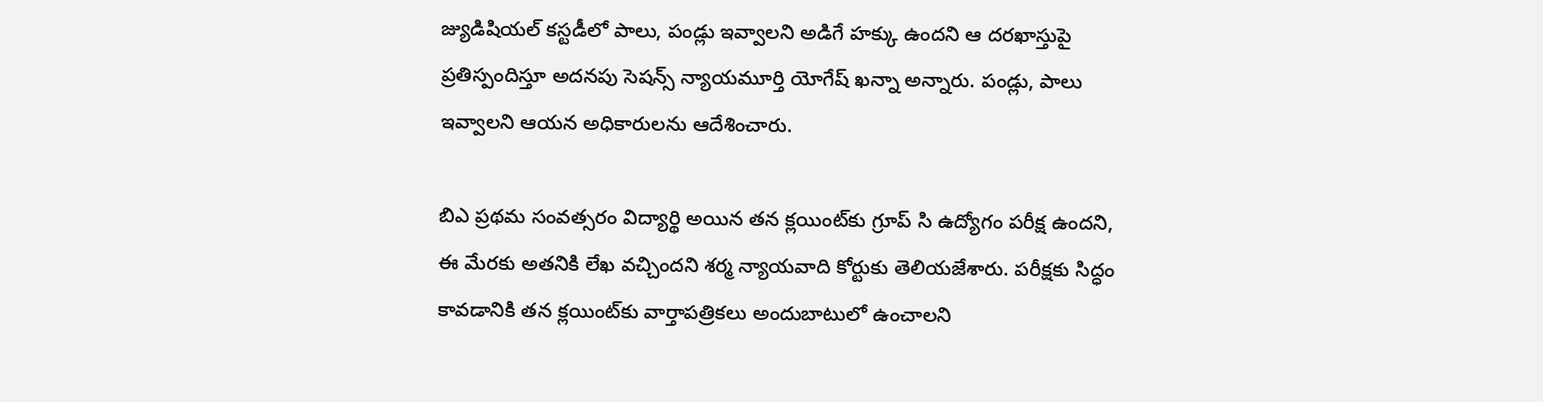జ్యుడిషియల్ కస్టడీలో పాలు, పండ్లు ఇవ్వాలని అడిగే హక్కు ఉందని ఆ దరఖాస్తుపై ప్రతిస్పందిస్తూ అదనపు సెషన్స్ న్యాయమూర్తి యోగేష్ ఖన్నా అన్నారు. పండ్లు, పాలు ఇవ్వాలని ఆయన అధికారులను ఆదేశించారు.

బిఎ ప్రథమ సంవత్సరం విద్యార్థి అయిన తన క్లయింట్‌కు గ్రూప్ సి ఉద్యోగం పరీక్ష ఉందని, ఈ మేరకు అతనికి లేఖ వచ్చిందని శర్మ న్యాయవాది కోర్టుకు తెలియజేశారు. పరీక్షకు సిద్ధం కావడానికి తన క్లయింట్‌కు వార్తాపత్రికలు అందుబాటులో ఉంచాలని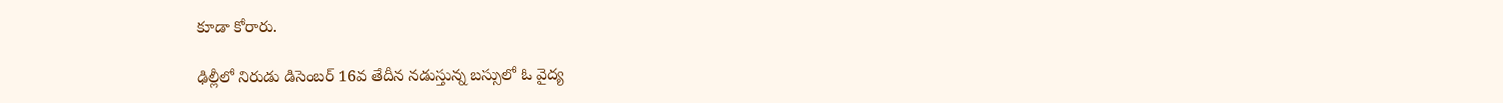కూడా కోరారు.

ఢిల్లీలో నిరుడు డిసెంబర్ 16వ తేదీన నడుస్తున్న బస్సులో ఓ వైద్య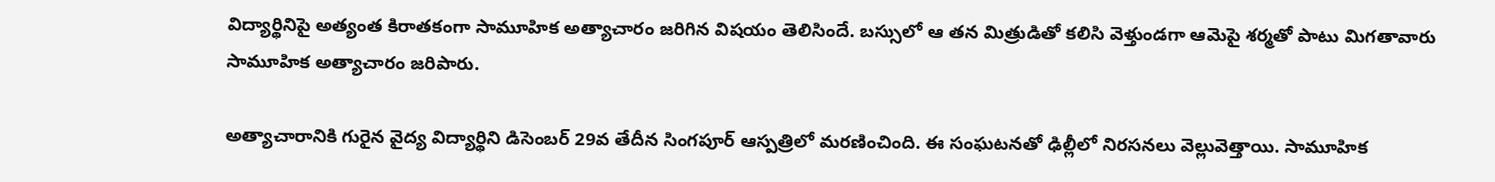విద్యార్థినిపై అత్యంత కిరాతకంగా సామూహిక అత్యాచారం జరిగిన విషయం తెలిసిందే. బస్సులో ఆ తన మిత్రుడితో కలిసి వెళ్తుండగా ఆమెపై శర్మతో పాటు మిగతావారు సామూహిక అత్యాచారం జరిపారు.

అత్యాచారానికి గురైన వైద్య విద్యార్థిని డిసెంబర్ 29వ తేదీన సింగపూర్ ఆస్పత్రిలో మరణించింది. ఈ సంఘటనతో ఢిల్లీలో నిరసనలు వెల్లువెత్తాయి. సామూహిక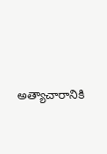అత్యాచారానికి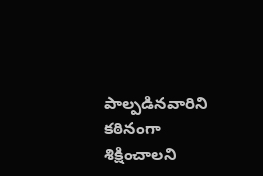పాల్పడినవారిని కఠినంగా శిక్షించాలని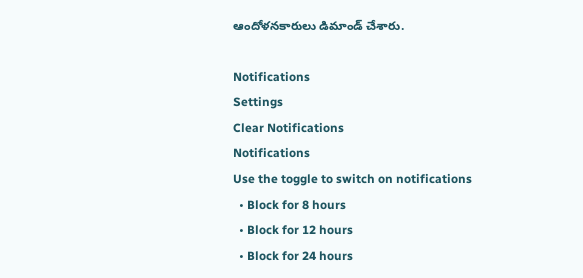ఆందోళనకారులు డిమాండ్ చేశారు.

Notifications
Settings
Clear Notifications
Notifications
Use the toggle to switch on notifications
  • Block for 8 hours
  • Block for 12 hours
  • Block for 24 hours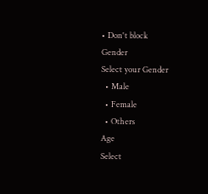• Don't block
Gender
Select your Gender
  • Male
  • Female
  • Others
Age
Select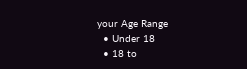your Age Range
  • Under 18
  • 18 to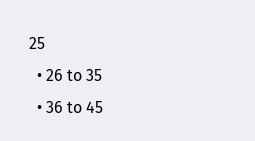25
  • 26 to 35
  • 36 to 45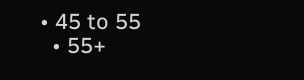• 45 to 55
  • 55+